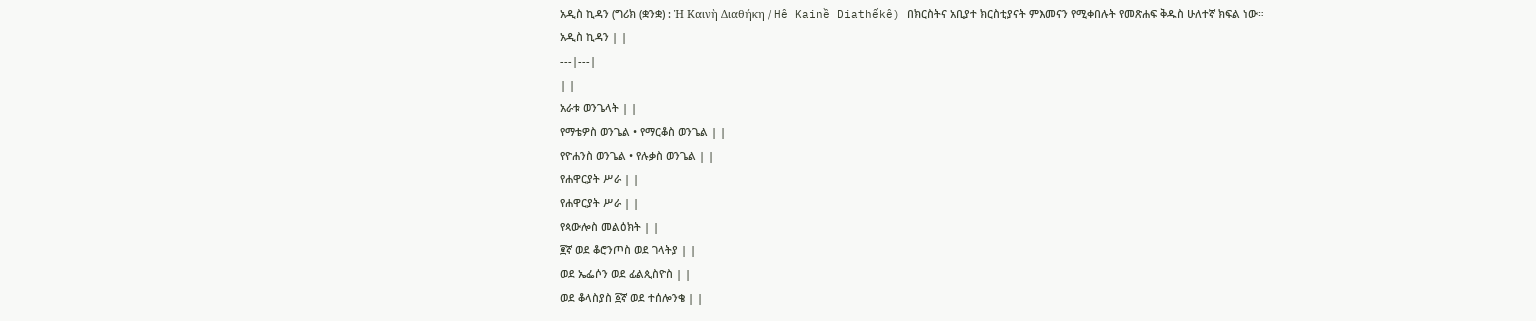አዲስ ኪዳን (ግሪክ (ቋንቋ) : Ἡ Καινὴ Διαθήκη / Hê Kainề Diathếkê) በክርስትና አቢያተ ክርስቲያናት ምእመናን የሚቀበሉት የመጽሐፍ ቅዱስ ሁለተኛ ክፍል ነው።
አዲስ ኪዳን | |
---|---|
| |
አራቱ ወንጌላት | |
የማቴዎስ ወንጌል • የማርቆስ ወንጌል | |
የዮሐንስ ወንጌል • የሉቃስ ወንጌል | |
የሐዋርያት ሥራ | |
የሐዋርያት ሥራ | |
የጳውሎስ መልዕክት | |
፪ኛ ወደ ቆሮንጦስ ወደ ገላትያ | |
ወደ ኤፌሶን ወደ ፊልጲስዮስ | |
ወደ ቆላስያስ ፩ኛ ወደ ተሰሎንቄ | |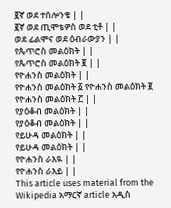፪ኛ ወደ ተሰሎንቄ | |
፪ኛ ወደ ጢሞቴዎስ ወደ ቲቶ | |
ወደ ፊልሞና ወደ ዕብራውያን | |
የጴጥሮስ መልዕክት | |
የጴጥሮስ መልዕክት ፪ | |
የዮሐንስ መልዕክት | |
የዮሐንስ መልዕክት ፩ የዮሐንስ መልዕክት ፪ የዮሐንስ መልዕክት ፫ | |
የያዕቆብ መልዕክት | |
የያዕቆብ መልዕክት | |
የይሁዳ መልዕክት | |
የይሁዳ መልዕክት | |
የዮሐንስ ራእዪ | |
የዮሐንስ ራእይ | |
This article uses material from the Wikipedia አማርኛ article አዲስ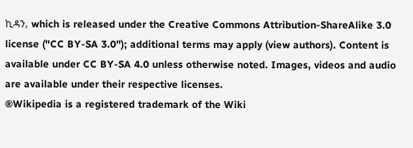ኪዳን, which is released under the Creative Commons Attribution-ShareAlike 3.0 license ("CC BY-SA 3.0"); additional terms may apply (view authors). Content is available under CC BY-SA 4.0 unless otherwise noted. Images, videos and audio are available under their respective licenses.
®Wikipedia is a registered trademark of the Wiki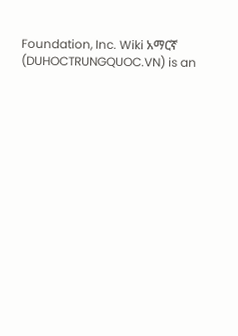Foundation, Inc. Wiki አማርኛ (DUHOCTRUNGQUOC.VN) is an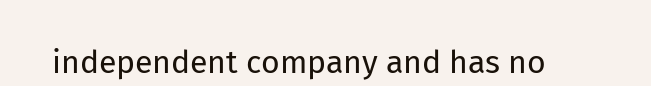independent company and has no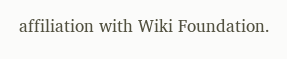affiliation with Wiki Foundation.